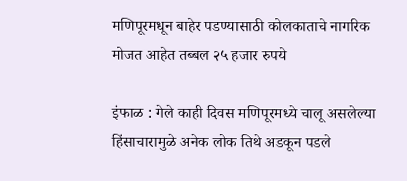मणिपूरमधून बाहेर पडण्यासाठी कोलकाताचे नागरिक मोजत आहेत तब्बल २५ हजार रुपये

इंफाळ : गेले काही दिवस मणिपूरमध्ये चालू असलेल्या हिंसाचारामुळे अनेक लोक तिथे अडकून पडले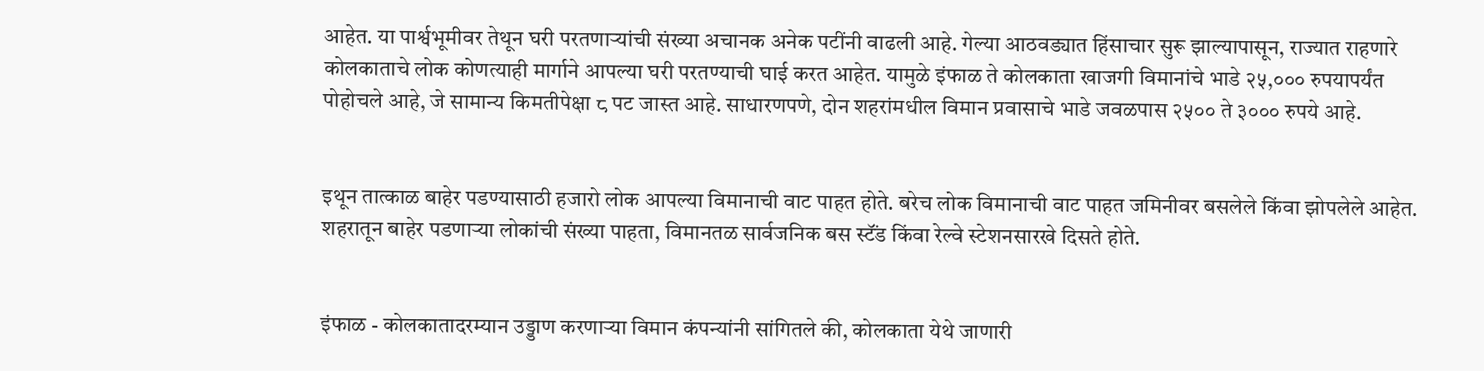आहेत. या पार्श्वभूमीवर तेथून घरी परतणाऱ्यांची संख्या अचानक अनेक पटींनी वाढली आहे. गेल्या आठवड्यात हिंसाचार सुरू झाल्यापासून, राज्यात राहणारे कोलकाताचे लोक कोणत्याही मार्गाने आपल्या घरी परतण्याची घाई करत आहेत. यामुळे इंफाळ ते कोलकाता खाजगी विमानांचे भाडे २५,००० रुपयापर्यंत पोहोचले आहे, जे सामान्य किमतीपेक्षा ८ पट जास्त आहे. साधारणपणे, दोन शहरांमधील विमान प्रवासाचे भाडे जवळपास २५०० ते ३००० रुपये आहे.


इथून तात्काळ बाहेर पडण्यासाठी हजारो लोक आपल्या विमानाची वाट पाहत होते. बरेच लोक विमानाची वाट पाहत जमिनीवर बसलेले किंवा झोपलेले आहेत. शहरातून बाहेर पडणाऱ्या लोकांची संख्या पाहता, विमानतळ सार्वजनिक बस स्टॅंड किंवा रेल्वे स्टेशनसारखे दिसते होते.


इंफाळ - कोलकातादरम्यान उड्डाण करणार्‍या विमान कंपन्यांनी सांगितले की, कोलकाता येथे जाणारी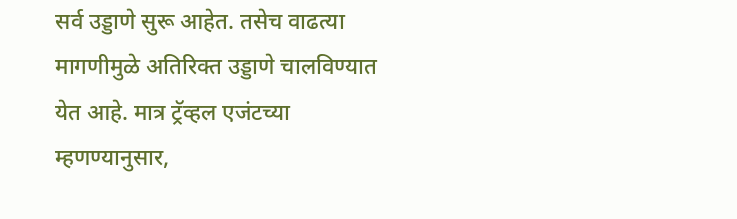सर्व उड्डाणे सुरू आहेत. तसेच वाढत्या मागणीमुळे अतिरिक्त उड्डाणे चालविण्यात येत आहे. मात्र ट्रॅव्हल एजंटच्या म्हणण्यानुसार,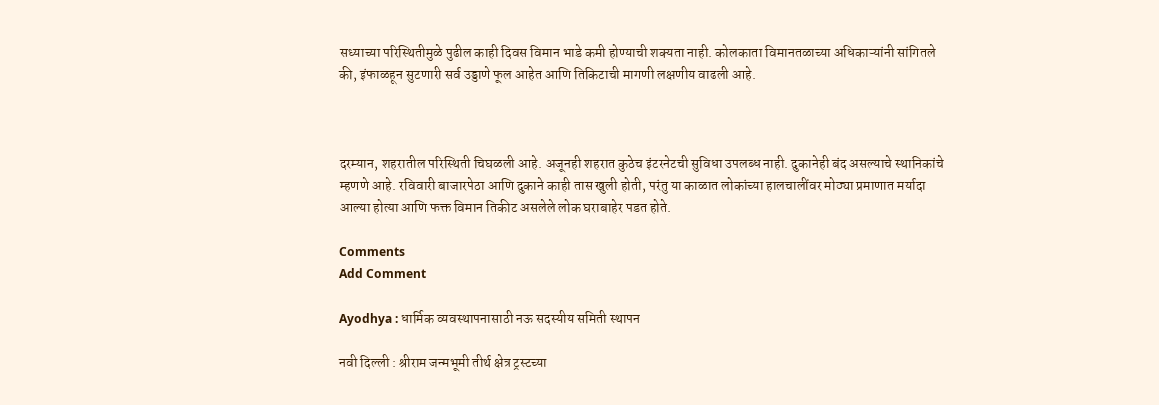सध्याच्या परिस्थितीमुळे पुढील काही दिवस विमान भाडे कमी होण्याची शक्यता नाही. कोलकाता विमानतळाच्या अधिकाऱ्यांनी सांगितले की, इंफाळहून सुटणारी सर्व उड्डाणे फूल आहेत आणि तिकिटाची मागणी लक्षणीय वाढली आहे.



दरम्यान, शहरातील परिस्थिती चिघळली आहे. अजूनही शहरात कुठेच इंटरनेटची सुविधा उपलब्ध नाही. दुकानेही बंद असल्याचे स्थानिकांचे म्हणणे आहे. रविवारी बाजारपेठा आणि दुकाने काही तास खुली होती, परंतु या काळात लोकांच्या हालचालींवर मोठ्या प्रमाणात मर्यादा आल्या होत्या आणि फक्त विमान तिकीट असलेले लोक घराबाहेर पडत होते.

Comments
Add Comment

Ayodhya : धार्मिक व्यवस्थापनासाठी नऊ सदस्यीय समिती स्थापन

नवी दिल्ली : श्रीराम जन्मभूमी तीर्थ क्षेत्र ट्रस्टच्या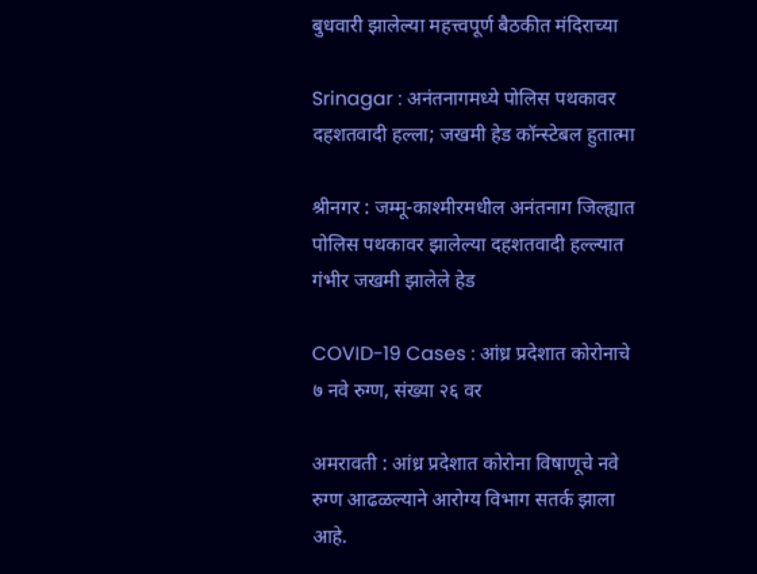बुधवारी झालेल्या महत्त्वपूर्ण बैठकीत मंदिराच्या

Srinagar : अनंतनागमध्ये पोलिस पथकावर दहशतवादी हल्ला; जखमी हेड कॉन्स्टेबल हुतात्मा

श्रीनगर : जम्मू-काश्मीरमधील अनंतनाग जिल्ह्यात पोलिस पथकावर झालेल्या दहशतवादी हल्ल्यात गंभीर जखमी झालेले हेड

COVID-19 Cases : आंध्र प्रदेशात कोरोनाचे ७ नवे रुग्ण, संख्या २६ वर

अमरावती : आंध्र प्रदेशात कोरोना विषाणूचे नवे रुग्ण आढळल्याने आरोग्य विभाग सतर्क झाला आहे.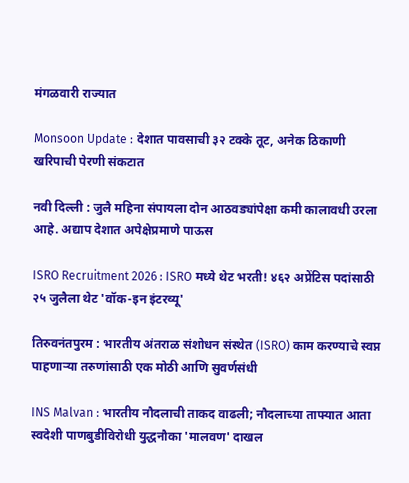मंगळवारी राज्यात

Monsoon Update : देशात पावसाची ३२ टक्के तूट, अनेक ठिकाणी खरिपाची पेरणी संकटात

नवी दिल्ली : जुलै महिना संपायला दोन आठवड्यांपेक्षा कमी कालावधी उरला आहे. अद्याप देशात अपेक्षेप्रमाणे पाऊस

ISRO Recruitment 2026 : ISRO मध्ये थेट भरती! ४६२ अप्रेंटिस पदांसाठी २५ जुलैला थेट 'वॉक-इन इंटरव्यू'

तिरुवनंतपुरम : भारतीय अंतराळ संशोधन संस्थेत (ISRO) काम करण्याचे स्वप्न पाहणाऱ्या तरुणांसाठी एक मोठी आणि सुवर्णसंधी

INS Malvan : भारतीय नौदलाची ताकद वाढली; नौदलाच्या ताफ्यात आता स्वदेशी पाणबुडीविरोधी युद्धनौका 'मालवण' दाखल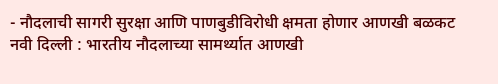- नौदलाची सागरी सुरक्षा आणि पाणबुडीविरोधी क्षमता होणार आणखी बळकट नवी दिल्ली : भारतीय नौदलाच्या सामर्थ्यात आणखी